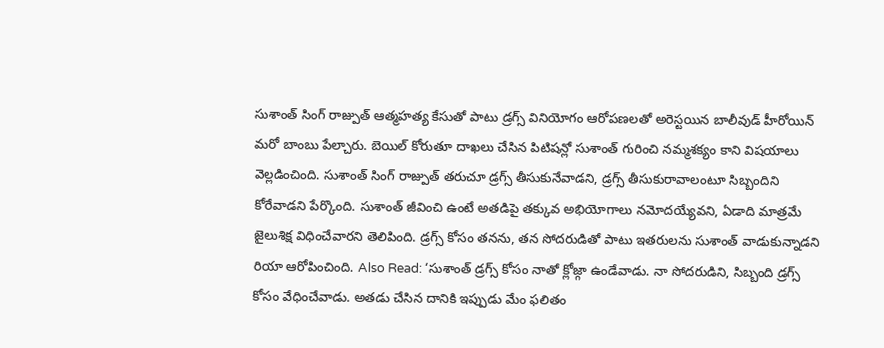సుశాంత్ సింగ్ రాజ్పుత్ ఆత్మహత్య కేసుతో పాటు డ్రగ్స్ వినియోగం ఆరోపణలతో అరెస్టయిన బాలీవుడ్ హీరోయిన్ మరో బాంబు పేల్చారు. బెయిల్ కోరుతూ దాఖలు చేసిన పిటిషన్లో సుశాంత్ గురించి నమ్మశక్యం కాని విషయాలు వెల్లడించింది. సుశాంత్ సింగ్ రాజ్పుత్ తరుచూ డ్రగ్స్ తీసుకునేవాడని, డ్రగ్స్ తీసుకురావాలంటూ సిబ్బందిని కోరేవాడని పేర్కొంది. సుశాంత్ జీవించి ఉంటే అతడిపై తక్కువ అభియోగాలు నమోదయ్యేవని, ఏడాది మాత్రమే జైలుశిక్ష విధించేవారని తెలిపింది. డ్రగ్స్ కోసం తనను, తన సోదరుడితో పాటు ఇతరులను సుశాంత్ వాడుకున్నాడని రియా ఆరోపించింది. Also Read: ‘సుశాంత్ డ్రగ్స్ కోసం నాతో క్లోజ్గా ఉండేవాడు. నా సోదరుడిని, సిబ్బంది డ్రగ్స్ కోసం వేధించేవాడు. అతడు చేసిన దానికి ఇప్పుడు మేం ఫలితం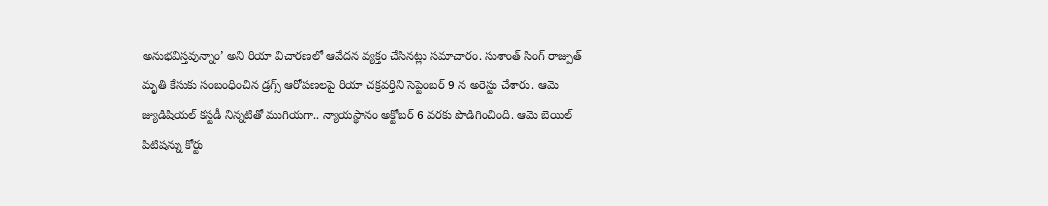అనుభవిస్తవున్నాం’ అని రియా విచారణలో ఆవేదన వ్యక్తం చేసినట్లు సమాచారం. సుశాంత్ సింగ్ రాజ్పుత్ మృతి కేసుకు సంబంధించిన డ్రగ్స్ ఆరోపణలపై రియా చక్రవర్తిని సెప్టెంబర్ 9 న అరెస్టు చేశారు. ఆమె జ్యుడిషియల్ కస్టడీ నిన్నటితో ముగియగా.. న్యాయస్థానం అక్టోబర్ 6 వరకు పొడిగించింది. ఆమె బెయిల్ పిటిషన్ను కోర్టు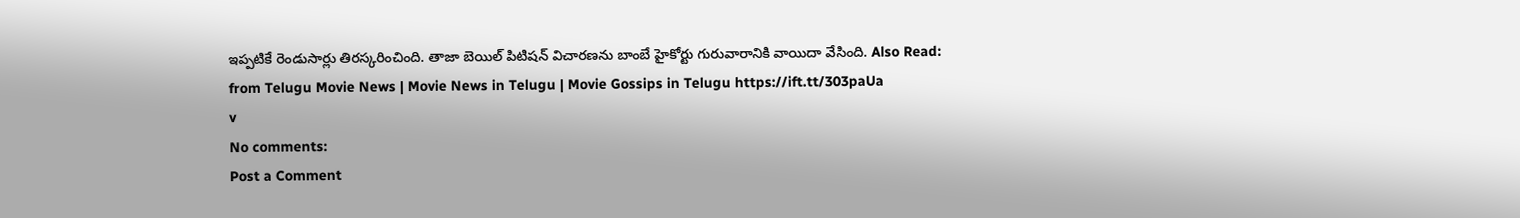ఇప్పటికే రెండుసార్లు తిరస్కరించింది. తాజా బెయిల్ పిటిషన్ విచారణను బాంబే హైకోర్టు గురువారానికి వాయిదా వేసింది. Also Read:
from Telugu Movie News | Movie News in Telugu | Movie Gossips in Telugu https://ift.tt/303paUa
v
No comments:
Post a Comment